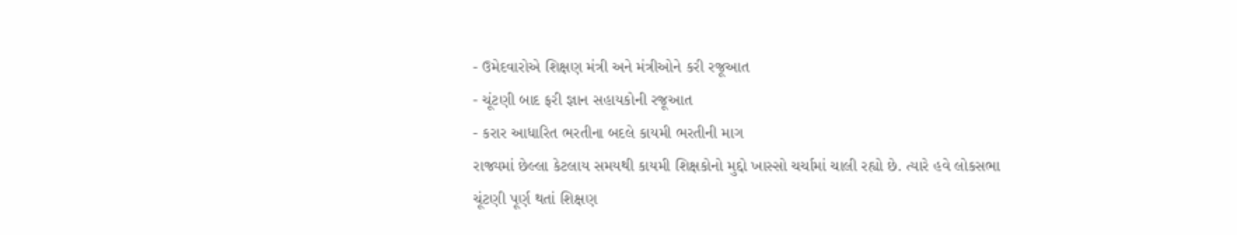- ઉમેદવારોએ શિક્ષણ મંત્રી અને મંત્રીઓને કરી રજૂઆત
- ચૂંટણી બાદ ફરી જ્ઞાન સહાયકોની રજૂઆત
- કરાર આધારિત ભરતીના બદલે કાયમી ભરતીની માગ
રાજ્યમાં છેલ્લા કેટલાય સમયથી કાયમી શિક્ષકોનો મુદ્દો ખાસ્સો ચર્ચામાં ચાલી રહ્યો છે. ત્યારે હવે લોકસભા ચૂંટણી પૂર્ણ થતાં શિક્ષણ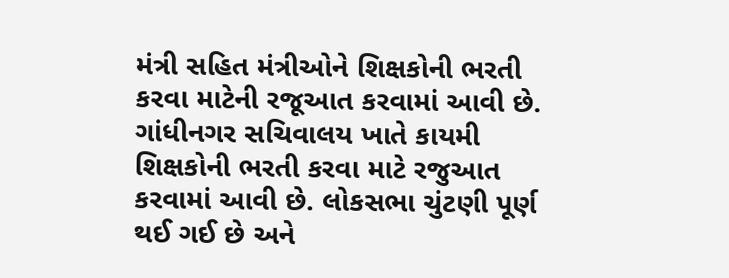મંત્રી સહિત મંત્રીઓને શિક્ષકોની ભરતી કરવા માટેની રજૂઆત કરવામાં આવી છે.
ગાંધીનગર સચિવાલય ખાતે કાયમી શિક્ષકોની ભરતી કરવા માટે રજુઆત કરવામાં આવી છે. લોકસભા ચુંટણી પૂર્ણ થઈ ગઈ છે અને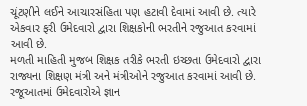ચૂંટણીને લઈને આચારસંહિતા પણ હટાવી દેવામાં આવી છે. ત્યારે એકવાર ફરી ઉમેદવારો દ્વારા શિક્ષકોની ભરતીને રજુઆત કરવામાં આવી છે.
મળતી માહિતી મુજબ શિક્ષક તરીકે ભરતી ઇચ્છતા ઉમેદવારો દ્વારા રાજ્યના શિક્ષણ મંત્રી અને મંત્રીઓને રજુઆત કરવામાં આવી છે. રજૂઆતમાં ઉમેદવારોએ જ્ઞાન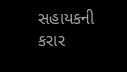સહાયકની કરાર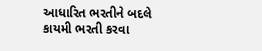આધારિત ભરતીને બદલે કાયમી ભરતી કરવા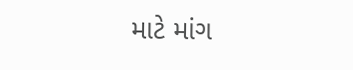માટે માંગ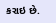કરાઇ છે.